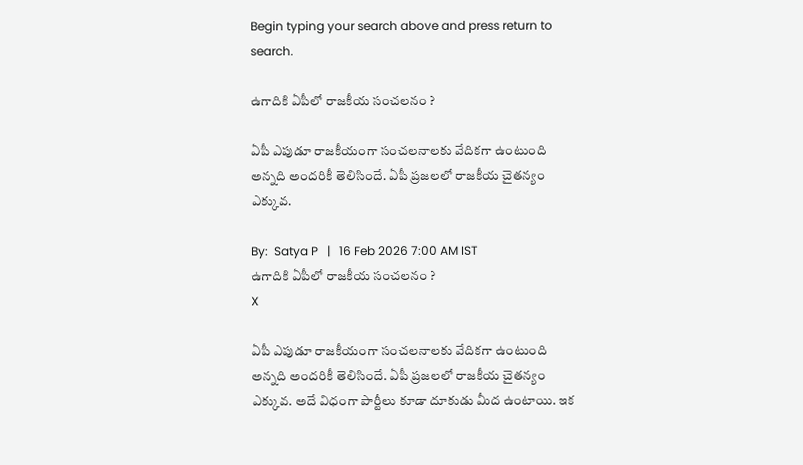Begin typing your search above and press return to search.

ఉగాదికి ఏపీలో రాజకీయ సంచలనం ?

ఏపీ ఎపుడూ రాజకీయంగా సంచలనాలకు వేదికగా ఉంటుంది అన్నది అందరికీ తెలిసిందే. ఏపీ ప్రజలలో రాజకీయ చైతన్యం ఎక్కువ.

By:  Satya P   |   16 Feb 2026 7:00 AM IST
ఉగాదికి ఏపీలో రాజకీయ సంచలనం ?
X

ఏపీ ఎపుడూ రాజకీయంగా సంచలనాలకు వేదికగా ఉంటుంది అన్నది అందరికీ తెలిసిందే. ఏపీ ప్రజలలో రాజకీయ చైతన్యం ఎక్కువ. అదే విధంగా పార్టీలు కూడా దూకుడు మీద ఉంటాయి. ఇక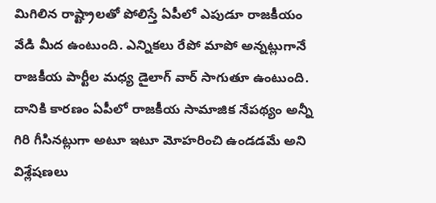మిగిలిన రాష్ట్రాలతో పోలిస్తే ఏపీలో ఎపుడూ రాజకీయం వేడి మీద ఉంటుంది. ఎన్నికలు రేపో మాపో అన్నట్లుగానే రాజకీయ పార్టీల మధ్య డైలాగ్ వార్ సాగుతూ ఉంటుంది. దానికి కారణం ఏపీలో రాజకీయ సామాజిక నేపథ్యం అన్నీ గిరి గీసినట్లుగా అటూ ఇటూ మోహరించి ఉండడమే అని విశ్లేషణలు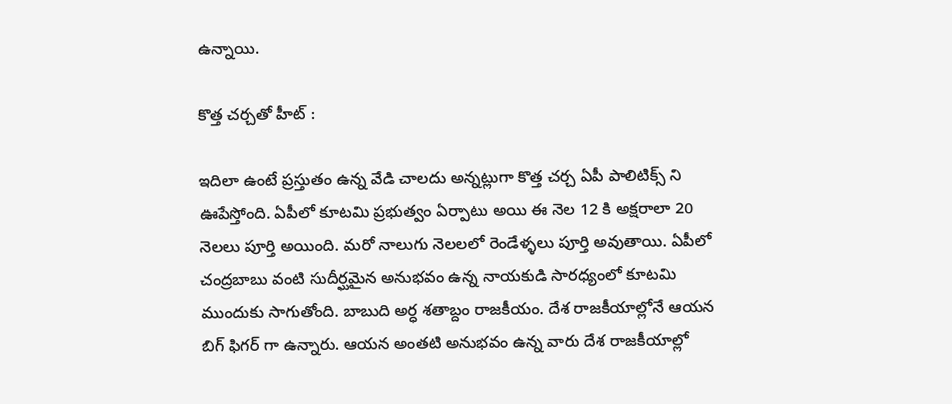ఉన్నాయి.

కొత్త చర్చతో హీట్ :

ఇదిలా ఉంటే ప్రస్తుతం ఉన్న వేడి చాలదు అన్నట్లుగా కొత్త చర్చ ఏపీ పాలిటిక్స్ ని ఊపేస్తోంది. ఏపీలో కూటమి ప్రభుత్వం ఏర్పాటు అయి ఈ నెల 12 కి అక్షరాలా 20 నెలలు పూర్తి అయింది. మరో నాలుగు నెలలలో రెండేళ్ళలు పూర్తి అవుతాయి. ఏపీలో చంద్రబాబు వంటి సుదీర్ఘమైన అనుభవం ఉన్న నాయకుడి సారధ్యంలో కూటమి ముందుకు సాగుతోంది. బాబుది అర్ధ శతాబ్దం రాజకీయం. దేశ రాజకీయాల్లోనే ఆయన బిగ్ ఫిగర్ గా ఉన్నారు. ఆయన అంతటి అనుభవం ఉన్న వారు దేశ రాజకీయాల్లో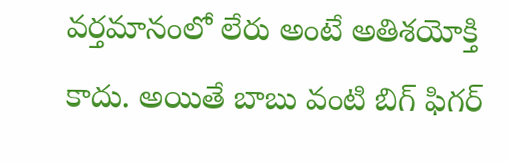వర్తమానంలో లేరు అంటే అతిశయోక్తి కాదు. అయితే బాబు వంటి బిగ్ ఫిగర్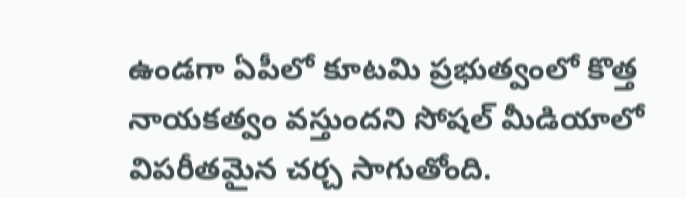ఉండగా ఏపీలో కూటమి ప్రభుత్వంలో కొత్త నాయకత్వం వస్తుందని సోషల్ మీడియాలో విపరీతమైన చర్చ సాగుతోంది.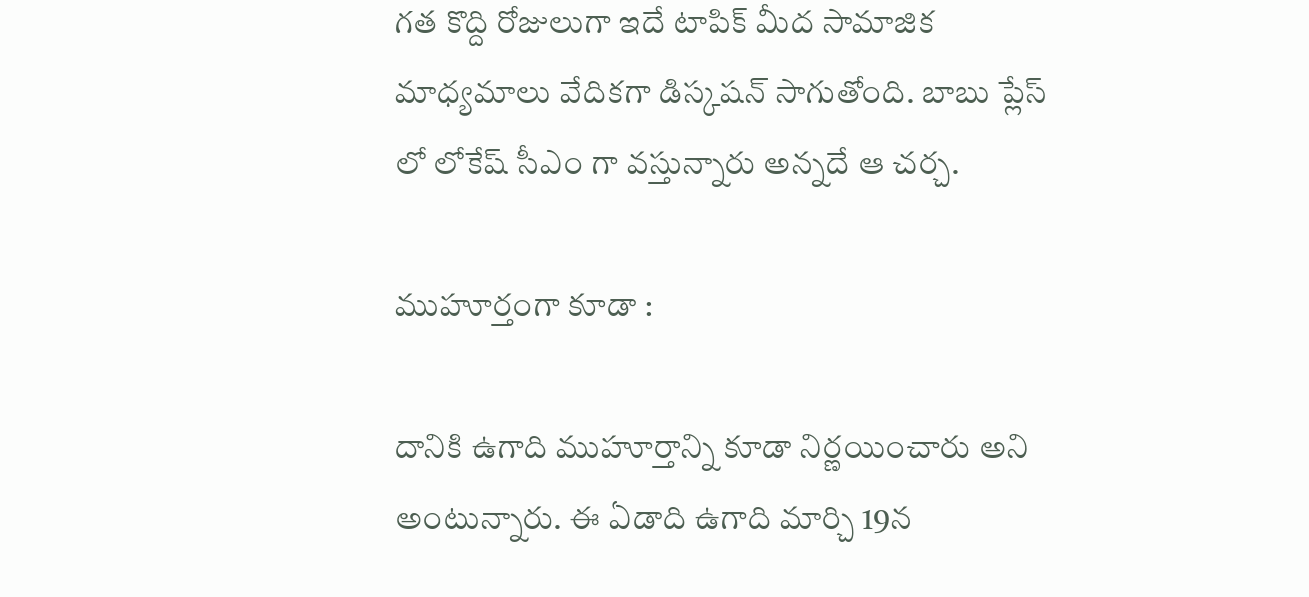గత కొద్ది రోజులుగా ఇదే టాపిక్ మీద సామాజిక మాధ్యమాలు వేదికగా డిస్కషన్ సాగుతోంది. బాబు ప్లేస్ లో లోకేష్ సీఎం గా వస్తున్నారు అన్నదే ఆ చర్చ.

ముహూర్తంగా కూడా :

దానికి ఉగాది ముహూర్తాన్ని కూడా నిర్ణయించారు అని అంటున్నారు. ఈ ఏడాది ఉగాది మార్చి 19న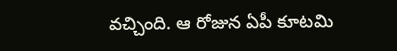వచ్చింది. ఆ రోజున ఏపీ కూటమి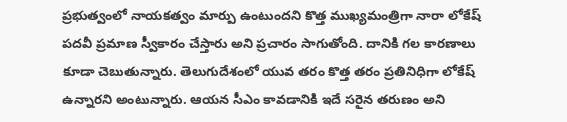ప్రభుత్వంలో నాయకత్వం మార్పు ఉంటుందని కొత్త ముఖ్యమంత్రిగా నారా లోకేష్ పదవీ ప్రమాణ స్వీకారం చేస్తారు అని ప్రచారం సాగుతోంది. దానికి గల కారణాలు కూడా చెబుతున్నారు. తెలుగుదేశంలో యువ తరం కొత్త తరం ప్రతినిధిగా లోకేష్ ఉన్నారని అంటున్నారు. ఆయన సీఎం కావడానికి ఇదే సరైన తరుణం అని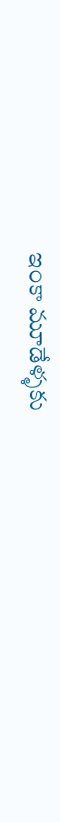ఇంకా మూడేళ్ళకు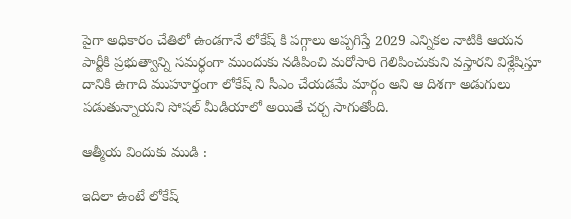పైగా అధికారం చేతిలో ఉండగానే లోకేష్ కి పగ్గాలు అప్పగిస్తే 2029 ఎన్నికల నాటికి ఆయన పార్టీకి ప్రభుత్వాన్ని సమర్ధంగా ముందుకు నడిపించి మరోసారి గెలిపించుకుని వస్తారని విశ్లేషిస్తూ దానికి ఉగాది ముహూర్తంగా లోకేష్ ని సీఎం చేయడమే మార్గం అని ఆ దిశగా అడుగులు పడుతున్నాయని సోషల్ మీడియాలో అయితే చర్చ సాగుతోంది.

ఆత్మీయ విందుకు ముడి :

ఇదిలా ఉంటే లోకేష్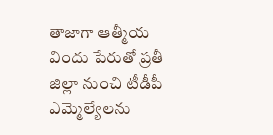తాజాగా ఆత్మీయ విందు పేరుతో ప్రతీ జిల్లా నుంచి టీడీపీ ఎమ్మెల్యేలను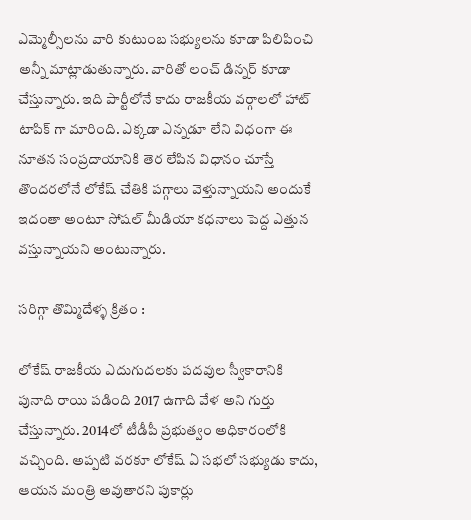ఎమ్మెల్సీలను వారి కుటుంబ సభ్యులను కూడా పిలిపించి అన్నీ మాట్లాడుతున్నారు. వారితో లంచ్ డిన్నర్ కూడా చేస్తున్నారు. ఇది పార్టీలోనే కాదు రాజకీయ వర్గాలలో హాట్ టాపిక్ గా మారింది. ఎక్కడా ఎన్నడూ లేని విధంగా ఈ నూతన సంప్రదాయానికి తెర లేపిన విధానం చూస్తే తొందరలోనే లోకేష్ చేతికి పగ్గాలు వెళ్తున్నాయని అందుకే ఇదంతా అంటూ సోషల్ మీడియా కధనాలు పెద్ద ఎత్తున వస్తున్నాయని అంటున్నారు.

సరిగ్గా తొమ్మిదేళ్ళ క్రితం :

లోకేష్ రాజకీయ ఎదుగుదలకు పదవుల స్వీకారానికి పునాది రాయి పడింది 2017 ఉగాది వేళ అని గుర్తు చేస్తున్నారు. 2014లో టీడీపీ ప్రభుత్వం అధికారంలోకి వచ్చింది. అప్పటి వరకూ లోకేష్ ఏ సభలో సభ్యుడు కాదు, ఆయన మంత్రి అవుతారని పుకార్లు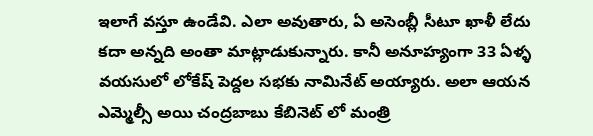ఇలాగే వస్తూ ఉండేవి. ఎలా అవుతారు, ఏ అసెంబ్లీ సీటూ ఖాళీ లేదు కదా అన్నది అంతా మాట్లాడుకున్నారు. కానీ అనూహ్యంగా 33 ఏళ్ళ వయసులో లోకేష్ పెద్దల సభకు నామినేట్ అయ్యారు. అలా ఆయన ఎమ్మెల్సీ అయి చంద్రబాబు కేబినెట్ లో మంత్రి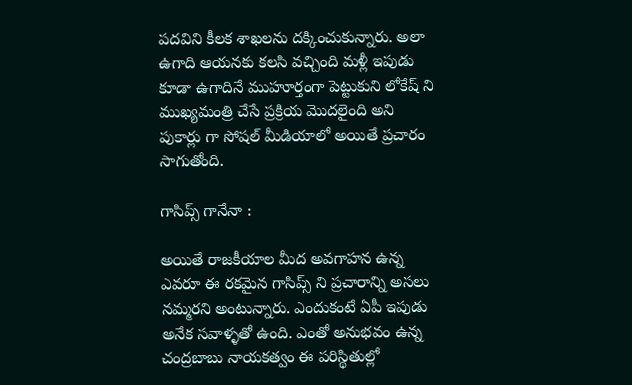పదవిని కీలక శాఖలను దక్కించుకున్నారు. అలా ఉగాది ఆయనకు కలసి వచ్చింది మళ్లీ ఇపుడు కూడా ఉగాదినే ముహూర్తంగా పెట్టుకుని లోకేష్ ని ముఖ్యమంత్రి చేసే ప్రక్రియ మొదలైంది అని పుకార్లు గా సోషల్ మీడియాలో అయితే ప్రచారం సాగుతోంది.

గాసిప్స్ గానేనా :

అయితే రాజకీయాల మీద అవగాహన ఉన్న ఎవరూ ఈ రకమైన గాసిప్స్ ని ప్రచారాన్ని అసలు నమ్మరని అంటున్నారు. ఎందుకంటే ఏపీ ఇపుడు అనేక సవాళ్ళతో ఉంది. ఎంతో అనుభవం ఉన్న చంద్రబాబు నాయకత్వం ఈ పరిస్థితుల్లో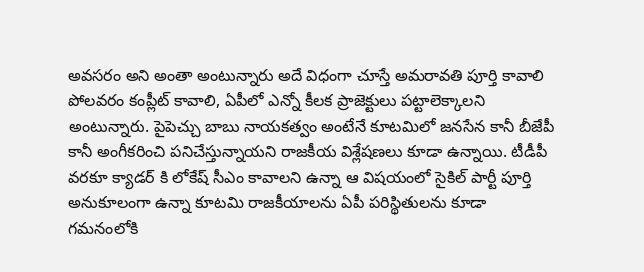అవసరం అని అంతా అంటున్నారు అదే విధంగా చూస్తే అమరావతి పూర్తి కావాలి పోలవరం కంప్లీట్ కావాలి, ఏపీలో ఎన్నో కీలక ప్రాజెక్టులు పట్టాలెక్కాలని అంటున్నారు. పైపెచ్చు బాబు నాయకత్వం అంటేనే కూటమిలో జనసేన కానీ బీజేపీ కానీ అంగీకరించి పనిచేస్తున్నాయని రాజకీయ విశ్లేషణలు కూడా ఉన్నాయి. టీడీపీ వరకూ క్యాడర్ కి లోకేష్ సీఎం కావాలని ఉన్నా ఆ విషయంలో సైకిల్ పార్టీ పూర్తి అనుకూలంగా ఉన్నా కూటమి రాజకీయాలను ఏపీ పరిస్థితులను కూడా గమనంలోకి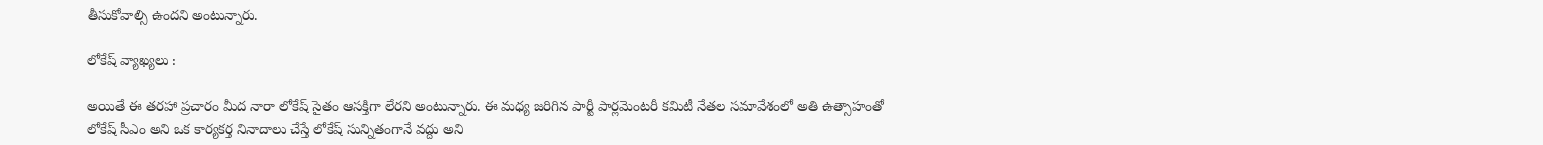తీసుకోవాల్సి ఉందని అంటున్నారు.

లోకేష్ వ్యాఖ్యలు :

అయితే ఈ తరహా ప్రచారం మీద నారా లోకేష్ సైతం ఆసక్తిగా లేరని అంటున్నారు. ఈ మధ్య జరిగిన పార్టీ పార్లమెంటరీ కమిటీ నేతల సమావేశంలో అతి ఉత్సాహంతో లోకేష్ సీఎం అని ఒక కార్యకర్త నినాదాలు చేస్తే లోకేష్ సున్నితంగానే వద్దు అని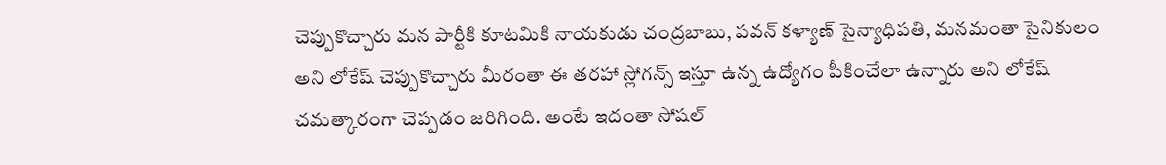చెప్పుకొచ్చారు మన పార్టీకి కూటమికి నాయకుడు చంద్రబాబు, పవన్ కళ్యాణ్ సైన్యాధిపతి, మనమంతా సైనికులం అని లోకేష్ చెప్పుకొచ్చారు మీరంతా ఈ తరహా స్లోగన్స్ ఇస్తూ ఉన్న ఉద్యోగం పీకించేలా ఉన్నారు అని లోకేష్ చమత్కారంగా చెప్పడం జరిగింది. అంటే ఇదంతా సోషల్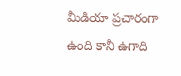మీడియా ప్రచారంగా ఉంది కానీ ఉగాది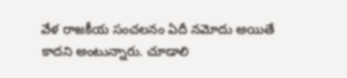వేళ రాజకీయ సంచలనం ఏదీ నమోదు అయితే కాదని అంటున్నారు. చూడాలి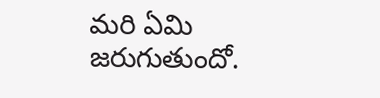మరి ఏమి జరుగుతుందో.